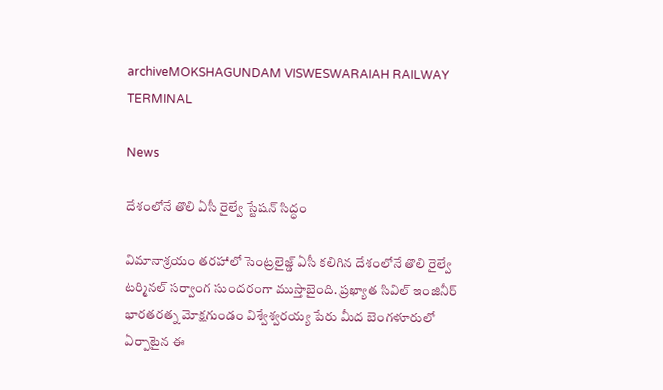archiveMOKSHAGUNDAM VISWESWARAIAH RAILWAY TERMINAL

News

దేశంలోనే తొలి ఏసీ రైల్వే స్టేషన్ సిద్ధం

విమానాశ్రయం తరహాలో సెంట్రలైజ్డ్‌ ఏసీ కలిగిన దేశంలోనే తొలి రైల్వే టర్మినల్‌ సర్వాంగ సుందరంగా ముస్తాబైంది. ప్రఖ్యాత సివిల్‌ ఇంజినీర్‌ భారతరత్న మోక్షగుండం విశ్వేశ్వరయ్య పేరు మీద బెంగళూరులో ఏర్పాటైన ఈ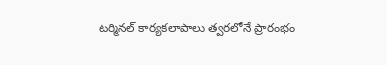టర్మినల్‌ కార్యకలాపాలు త్వరలోనే ప్రారంభం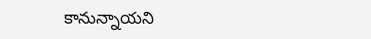కానున్నాయని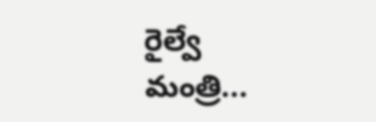రైల్వే మంత్రి...